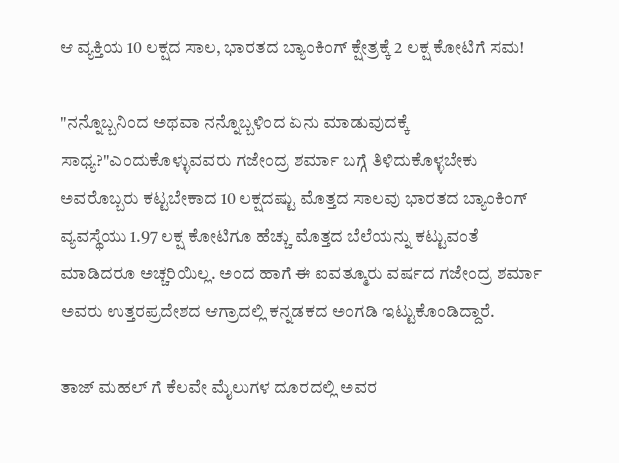ಆ ವ್ಯಕ್ತಿಯ 10 ಲಕ್ಷದ ಸಾಲ, ಭಾರತದ ಬ್ಯಾಂಕಿಂಗ್ ಕ್ಷೇತ್ರಕ್ಕೆ 2 ಲಕ್ಷ ಕೋಟಿಗೆ ಸಮ!

"ನನ್ನೊಬ್ಬನಿಂದ ಅಥವಾ ನನ್ನೊಬ್ಬಳಿಂದ ಏನು ಮಾಡುವುದಕ್ಕೆ ಸಾಧ್ಯ?"ಎಂದುಕೊಳ್ಳುವವರು ಗಜೇಂದ್ರ ಶರ್ಮಾ ಬಗ್ಗೆ ತಿಳಿದುಕೊಳ್ಳಬೇಕು ಅವರೊಬ್ಬರು ಕಟ್ಟಬೇಕಾದ 10 ಲಕ್ಷದಷ್ಟು ಮೊತ್ತದ ಸಾಲವು ಭಾರತದ ಬ್ಯಾಂಕಿಂಗ್ ವ್ಯವಸ್ಥೆಯು 1.97 ಲಕ್ಷ ಕೋಟಿಗೂ ಹೆಚ್ಚು ಮೊತ್ತದ ಬೆಲೆಯನ್ನು ಕಟ್ಟುವಂತೆ ಮಾಡಿದರೂ ಅಚ್ಚರಿಯಿಲ್ಲ. ಅಂದ ಹಾಗೆ ಈ ಐವತ್ಮೂರು ವರ್ಷದ ಗಜೇಂದ್ರ ಶರ್ಮಾ ಅವರು ಉತ್ತರಪ್ರದೇಶದ ಆಗ್ರಾದಲ್ಲಿ ಕನ್ನಡಕದ ಅಂಗಡಿ ಇಟ್ಟುಕೊಂಡಿದ್ದಾರೆ.

ತಾಜ್ ಮಹಲ್ ಗೆ ಕೆಲವೇ ಮೈಲುಗಳ ದೂರದಲ್ಲಿ ಅವರ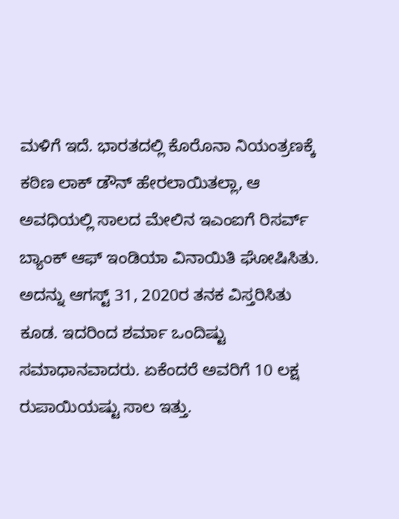ಮಳಿಗೆ ಇದೆ. ಭಾರತದಲ್ಲಿ ಕೊರೊನಾ ನಿಯಂತ್ರಣಕ್ಕೆ ಕಠಿಣ ಲಾಕ್ ಡೌನ್ ಹೇರಲಾಯಿತಲ್ಲಾ, ಆ ಅವಧಿಯಲ್ಲಿ ಸಾಲದ ಮೇಲಿನ ಇಎಂಐಗೆ ರಿಸರ್ವ್ ಬ್ಯಾಂಕ್ ಆಫ್ ಇಂಡಿಯಾ ವಿನಾಯಿತಿ ಘೋಷಿಸಿತು. ಅದನ್ನು ಆಗಸ್ಟ್ 31, 2020ರ ತನಕ ವಿಸ್ತರಿಸಿತು ಕೂಡ. ಇದರಿಂದ ಶರ್ಮಾ ಒಂದಿಷ್ಟು ಸಮಾಧಾನವಾದರು. ಏಕೆಂದರೆ ಅವರಿಗೆ 10 ಲಕ್ಷ ರುಪಾಯಿಯಷ್ಟು ಸಾಲ ಇತ್ತು.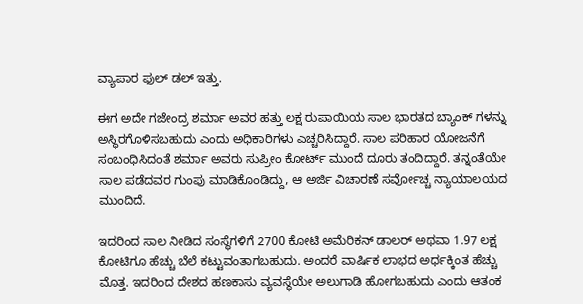ವ್ಯಾಪಾರ ಫುಲ್ ಡಲ್ ಇತ್ತು.

ಈಗ ಅದೇ ಗಜೇಂದ್ರ ಶರ್ಮಾ ಅವರ ಹತ್ತು ಲಕ್ಷ ರುಪಾಯಿಯ ಸಾಲ ಭಾರತದ ಬ್ಯಾಂಕ್ ಗಳನ್ನು ಅಸ್ಥಿರಗೊಳಿಸಬಹುದು ಎಂದು ಅಧಿಕಾರಿಗಳು ಎಚ್ಚರಿಸಿದ್ದಾರೆ. ಸಾಲ ಪರಿಹಾರ ಯೋಜನೆಗೆ ಸಂಬಂಧಿಸಿದಂತೆ ಶರ್ಮಾ ಅವರು ಸುಪ್ರೀಂ ಕೋರ್ಟ್ ಮುಂದೆ ದೂರು ತಂದಿದ್ದಾರೆ. ತನ್ನಂತೆಯೇ ಸಾಲ ಪಡೆದವರ ಗುಂಪು ಮಾಡಿಕೊಂಡಿದ್ದು, ಆ ಅರ್ಜಿ ವಿಚಾರಣೆ ಸರ್ವೋಚ್ಚ ನ್ಯಾಯಾಲಯದ ಮುಂದಿದೆ.

ಇದರಿಂದ ಸಾಲ ನೀಡಿದ ಸಂಸ್ಥೆಗಳಿಗೆ 2700 ಕೋಟಿ ಅಮೆರಿಕನ್ ಡಾಲರ್ ಅಥವಾ 1.97 ಲಕ್ಷ ಕೋಟಿಗೂ ಹೆಚ್ಚು ಬೆಲೆ ಕಟ್ಟುವಂತಾಗಬಹುದು. ಅಂದರೆ ವಾರ್ಷಿಕ ಲಾಭದ ಅರ್ಧಕ್ಕಿಂತ ಹೆಚ್ಚು ಮೊತ್ತ. ಇದರಿಂದ ದೇಶದ ಹಣಕಾಸು ವ್ಯವಸ್ಥೆಯೇ ಅಲುಗಾಡಿ ಹೋಗಬಹುದು ಎಂದು ಆತಂಕ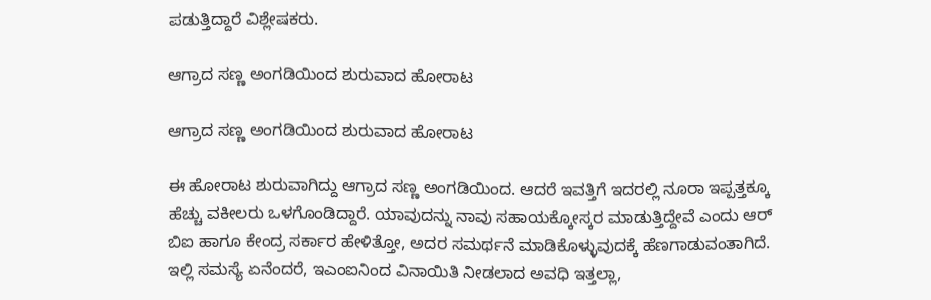ಪಡುತ್ತಿದ್ದಾರೆ ವಿಶ್ಲೇಷಕರು.

ಆಗ್ರಾದ ಸಣ್ಣ ಅಂಗಡಿಯಿಂದ ಶುರುವಾದ ಹೋರಾಟ

ಆಗ್ರಾದ ಸಣ್ಣ ಅಂಗಡಿಯಿಂದ ಶುರುವಾದ ಹೋರಾಟ

ಈ ಹೋರಾಟ ಶುರುವಾಗಿದ್ದು ಆಗ್ರಾದ ಸಣ್ಣ ಅಂಗಡಿಯಿಂದ. ಆದರೆ ಇವತ್ತಿಗೆ ಇದರಲ್ಲಿ ನೂರಾ ಇಪ್ಪತ್ತಕ್ಕೂ ಹೆಚ್ಚು ವಕೀಲರು ಒಳಗೊಂಡಿದ್ದಾರೆ. ಯಾವುದನ್ನು ನಾವು ಸಹಾಯಕ್ಕೋಸ್ಕರ ಮಾಡುತ್ತಿದ್ದೇವೆ ಎಂದು ಆರ್ ಬಿಐ ಹಾಗೂ ಕೇಂದ್ರ ಸರ್ಕಾರ ಹೇಳಿತ್ತೋ, ಅದರ ಸಮರ್ಥನೆ ಮಾಡಿಕೊಳ್ಳುವುದಕ್ಕೆ ಹೆಣಗಾಡುವಂತಾಗಿದೆ. ಇಲ್ಲಿ ಸಮಸ್ಯೆ ಏನೆಂದರೆ, ಇಎಂಐನಿಂದ ವಿನಾಯಿತಿ ನೀಡಲಾದ ಅವಧಿ ಇತ್ತಲ್ಲಾ,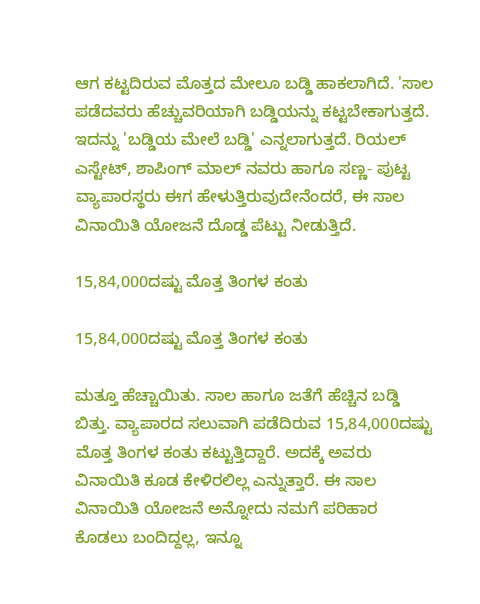ಆಗ ಕಟ್ಟದಿರುವ ಮೊತ್ತದ ಮೇಲೂ ಬಡ್ಡಿ ಹಾಕಲಾಗಿದೆ. 'ಸಾಲ ಪಡೆದವರು ಹೆಚ್ಚುವರಿಯಾಗಿ ಬಡ್ಡಿಯನ್ನು ಕಟ್ಟಬೇಕಾಗುತ್ತದೆ. ಇದನ್ನು 'ಬಡ್ಡಿಯ ಮೇಲೆ ಬಡ್ಡಿ' ಎನ್ನಲಾಗುತ್ತದೆ. ರಿಯಲ್ ಎಸ್ಟೇಟ್, ಶಾಪಿಂಗ್ ಮಾಲ್ ನವರು ಹಾಗೂ ಸಣ್ಣ- ಪುಟ್ಟ ವ್ಯಾಪಾರಸ್ಥರು ಈಗ ಹೇಳುತ್ತಿರುವುದೇನೆಂದರೆ, ಈ ಸಾಲ ವಿನಾಯಿತಿ ಯೋಜನೆ ದೊಡ್ಡ ಪೆಟ್ಟು ನೀಡುತ್ತಿದೆ.

15,84,000ದಷ್ಟು ಮೊತ್ತ ತಿಂಗಳ ಕಂತು

15,84,000ದಷ್ಟು ಮೊತ್ತ ತಿಂಗಳ ಕಂತು

ಮತ್ತೂ ಹೆಚ್ಚಾಯಿತು. ಸಾಲ ಹಾಗೂ ಜತೆಗೆ ಹೆಚ್ಚಿನ ಬಡ್ಡಿ ಬಿತ್ತು. ವ್ಯಾಪಾರದ ಸಲುವಾಗಿ ಪಡೆದಿರುವ 15,84,000ದಷ್ಟು ಮೊತ್ತ ತಿಂಗಳ ಕಂತು ಕಟ್ಟುತ್ತಿದ್ದಾರೆ. ಅದಕ್ಕೆ ಅವರು ವಿನಾಯಿತಿ ಕೂಡ ಕೇಳಿರಲಿಲ್ಲ ಎನ್ನುತ್ತಾರೆ. ಈ ಸಾಲ ವಿನಾಯಿತಿ ಯೋಜನೆ ಅನ್ನೋದು ನಮಗೆ ಪರಿಹಾರ ಕೊಡಲು ಬಂದಿದ್ದಲ್ಲ, ಇನ್ನೂ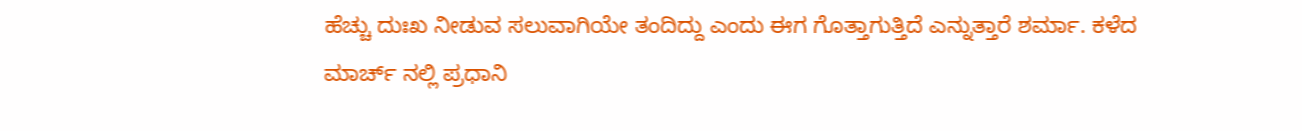ಹೆಚ್ಚು ದುಃಖ ನೀಡುವ ಸಲುವಾಗಿಯೇ ತಂದಿದ್ದು ಎಂದು ಈಗ ಗೊತ್ತಾಗುತ್ತಿದೆ ಎನ್ನುತ್ತಾರೆ ಶರ್ಮಾ. ಕಳೆದ ಮಾರ್ಚ್ ನಲ್ಲಿ ಪ್ರಧಾನಿ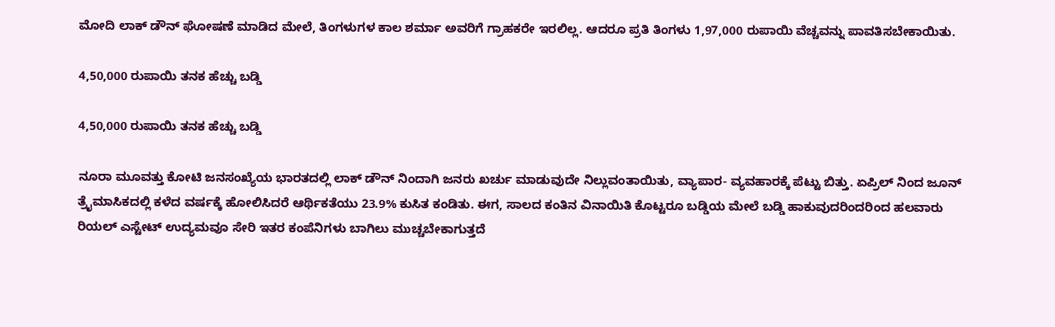ಮೋದಿ ಲಾಕ್ ಡೌನ್ ಘೋಷಣೆ ಮಾಡಿದ ಮೇಲೆ, ತಿಂಗಳುಗಳ ಕಾಲ ಶರ್ಮಾ ಅವರಿಗೆ ಗ್ರಾಹಕರೇ ಇರಲಿಲ್ಲ. ಆದರೂ ಪ್ರತಿ ತಿಂಗಳು 1,97,000 ರುಪಾಯಿ ವೆಚ್ಚವನ್ನು ಪಾವತಿಸಬೇಕಾಯಿತು.

4,50,000 ರುಪಾಯಿ ತನಕ ಹೆಚ್ಚು ಬಡ್ಡಿ

4,50,000 ರುಪಾಯಿ ತನಕ ಹೆಚ್ಚು ಬಡ್ಡಿ

ನೂರಾ ಮೂವತ್ತು ಕೋಟಿ ಜನಸಂಖ್ಯೆಯ ಭಾರತದಲ್ಲಿ ಲಾಕ್ ಡೌನ್ ನಿಂದಾಗಿ ಜನರು ಖರ್ಚು ಮಾಡುವುದೇ ನಿಲ್ಲುವಂತಾಯಿತು, ವ್ಯಾಪಾರ- ವ್ಯವಹಾರಕ್ಕೆ ಪೆಟ್ಟು ಬಿತ್ತು. ಏಪ್ರಿಲ್ ನಿಂದ ಜೂನ್ ತ್ರೈಮಾಸಿಕದಲ್ಲಿ ಕಳೆದ ವರ್ಷಕ್ಕೆ ಹೋಲಿಸಿದರೆ ಆರ್ಥಿಕತೆಯು 23.9% ಕುಸಿತ ಕಂಡಿತು. ಈಗ, ಸಾಲದ ಕಂತಿನ ವಿನಾಯಿತಿ ಕೊಟ್ಟರೂ ಬಡ್ಡಿಯ ಮೇಲೆ ಬಡ್ಡಿ ಹಾಕುವುದರಿಂದರಿಂದ ಹಲವಾರು ರಿಯಲ್ ಎಸ್ಟೇಟ್ ಉದ್ಯಮವೂ ಸೇರಿ ಇತರ ಕಂಪೆನಿಗಳು ಬಾಗಿಲು ಮುಚ್ಚಬೇಕಾಗುತ್ತದೆ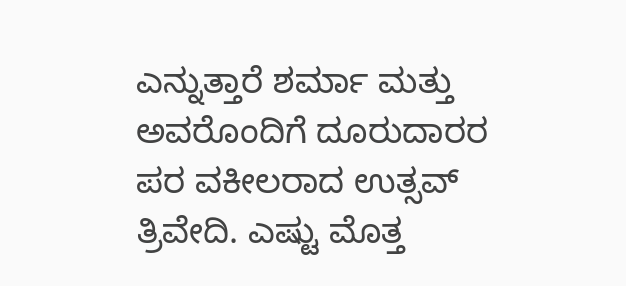ಎನ್ನುತ್ತಾರೆ ಶರ್ಮಾ ಮತ್ತು ಅವರೊಂದಿಗೆ ದೂರುದಾರರ ಪರ ವಕೀಲರಾದ ಉತ್ಸವ್ ತ್ರಿವೇದಿ. ಎಷ್ಟು ಮೊತ್ತ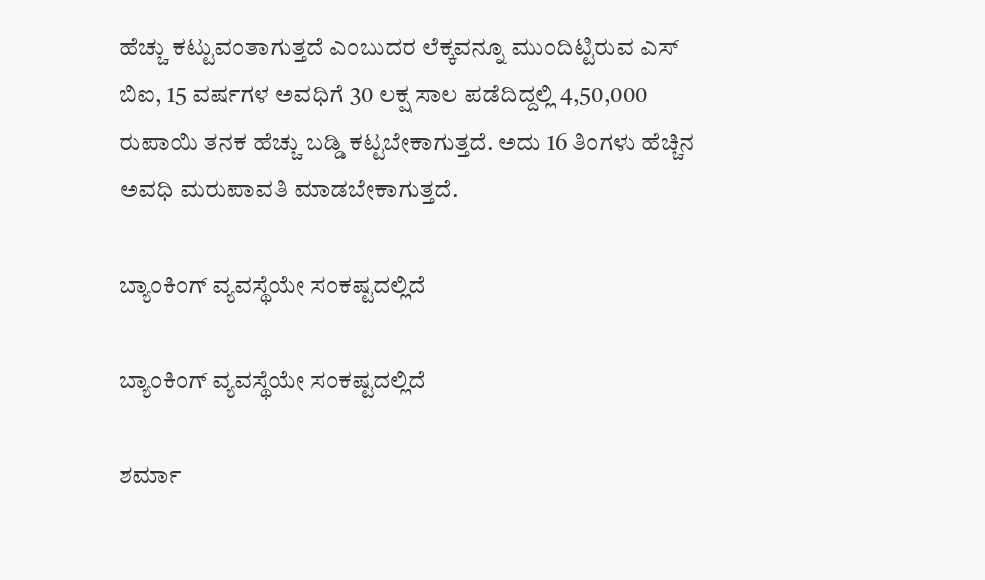ಹೆಚ್ಚು ಕಟ್ಟುವಂತಾಗುತ್ತದೆ ಎಂಬುದರ ಲೆಕ್ಕವನ್ನೂ ಮುಂದಿಟ್ಟಿರುವ ಎಸ್ ಬಿಐ, 15 ವರ್ಷಗಳ ಅವಧಿಗೆ 30 ಲಕ್ಷ ಸಾಲ ಪಡೆದಿದ್ದಲ್ಲಿ 4,50,000 ರುಪಾಯಿ ತನಕ ಹೆಚ್ಚು ಬಡ್ಡಿ ಕಟ್ಟಬೇಕಾಗುತ್ತದೆ. ಅದು 16 ತಿಂಗಳು ಹೆಚ್ಚಿನ ಅವಧಿ ಮರುಪಾವತಿ ಮಾಡಬೇಕಾಗುತ್ತದೆ.

ಬ್ಯಾಂಕಿಂಗ್ ವ್ಯವಸ್ಥೆಯೇ ಸಂಕಷ್ಟದಲ್ಲಿದೆ

ಬ್ಯಾಂಕಿಂಗ್ ವ್ಯವಸ್ಥೆಯೇ ಸಂಕಷ್ಟದಲ್ಲಿದೆ

ಶರ್ಮಾ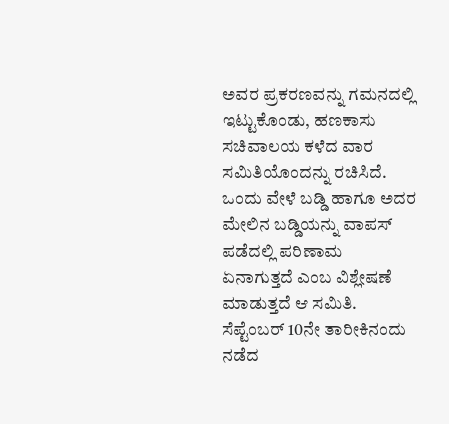ಅವರ ಪ್ರಕರಣವನ್ನು ಗಮನದಲ್ಲಿ ಇಟ್ಟುಕೊಂಡು, ಹಣಕಾಸು ಸಚಿವಾಲಯ ಕಳೆದ ವಾರ ಸಮಿತಿಯೊಂದನ್ನು ರಚಿಸಿದೆ. ಒಂದು ವೇಳೆ ಬಡ್ಡಿ ಹಾಗೂ ಅದರ ಮೇಲಿನ ಬಡ್ಡಿಯನ್ನು ವಾಪಸ್ ಪಡೆದಲ್ಲಿ ಪರಿಣಾಮ ಏನಾಗುತ್ತದೆ ಎಂಬ ವಿಶ್ಲೇಷಣೆ ಮಾಡುತ್ತದೆ ಆ ಸಮಿತಿ. ಸೆಪ್ಟೆಂಬರ್ 10ನೇ ತಾರೀಕಿನಂದು ನಡೆದ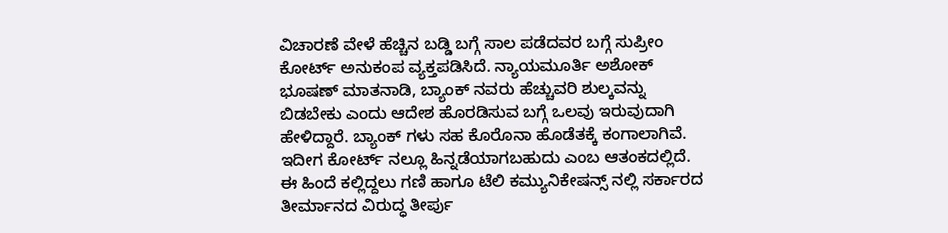ವಿಚಾರಣೆ ವೇಳೆ ಹೆಚ್ಚಿನ ಬಡ್ಡಿ ಬಗ್ಗೆ ಸಾಲ ಪಡೆದವರ ಬಗ್ಗೆ ಸುಪ್ರೀಂ ಕೋರ್ಟ್ ಅನುಕಂಪ ವ್ಯಕ್ತಪಡಿಸಿದೆ. ನ್ಯಾಯಮೂರ್ತಿ ಅಶೋಕ್ ಭೂಷಣ್ ಮಾತನಾಡಿ, ಬ್ಯಾಂಕ್ ನವರು ಹೆಚ್ಚುವರಿ ಶುಲ್ಕವನ್ನು ಬಿಡಬೇಕು ಎಂದು ಆದೇಶ ಹೊರಡಿಸುವ ಬಗ್ಗೆ ಒಲವು ಇರುವುದಾಗಿ ಹೇಳಿದ್ದಾರೆ. ಬ್ಯಾಂಕ್ ಗಳು ಸಹ ಕೊರೊನಾ ಹೊಡೆತಕ್ಕೆ ಕಂಗಾಲಾಗಿವೆ. ಇದೀಗ ಕೋರ್ಟ್ ನಲ್ಲೂ ಹಿನ್ನಡೆಯಾಗಬಹುದು ಎಂಬ ಆತಂಕದಲ್ಲಿದೆ. ಈ ಹಿಂದೆ ಕಲ್ಲಿದ್ದಲು ಗಣಿ ಹಾಗೂ ಟೆಲಿ ಕಮ್ಯುನಿಕೇಷನ್ಸ್ ನಲ್ಲಿ ಸರ್ಕಾರದ ತೀರ್ಮಾನದ ವಿರುದ್ಧ ತೀರ್ಪು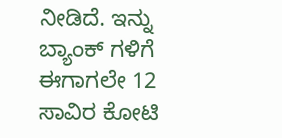ನೀಡಿದೆ. ಇನ್ನು ಬ್ಯಾಂಕ್ ಗಳಿಗೆ ಈಗಾಗಲೇ 12 ಸಾವಿರ ಕೋಟಿ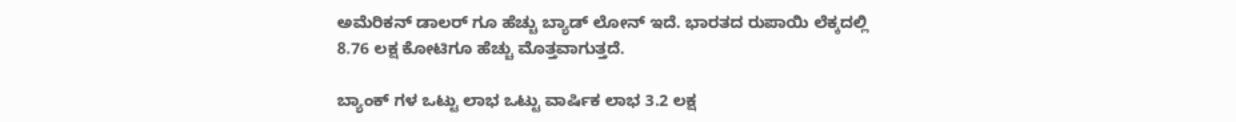ಅಮೆರಿಕನ್ ಡಾಲರ್ ಗೂ ಹೆಚ್ಚು ಬ್ಯಾಡ್ ಲೋನ್ ಇದೆ. ಭಾರತದ ರುಪಾಯಿ ಲೆಕ್ಕದಲ್ಲಿ 8.76 ಲಕ್ಷ ಕೋಟಿಗೂ ಹೆಚ್ಚು ಮೊತ್ತವಾಗುತ್ತದೆ.

ಬ್ಯಾಂಕ್ ಗಳ ಒಟ್ಟು ಲಾಭ ಒಟ್ಟು ವಾರ್ಷಿಕ ಲಾಭ 3.2 ಲಕ್ಷ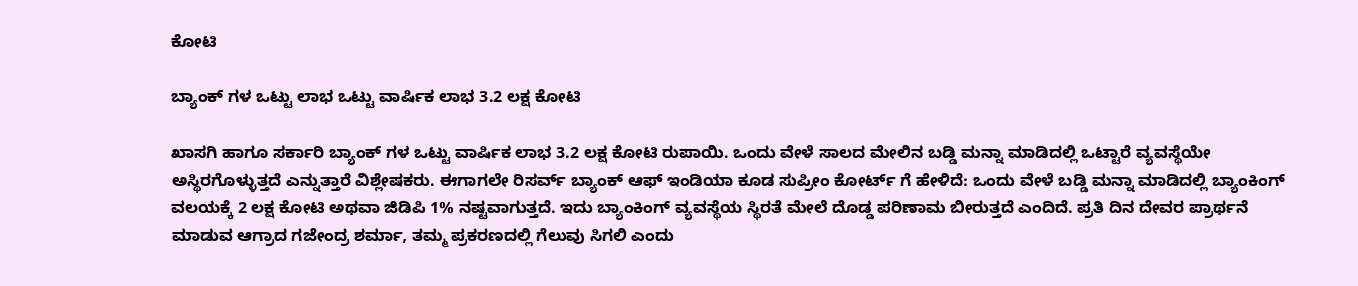ಕೋಟಿ

ಬ್ಯಾಂಕ್ ಗಳ ಒಟ್ಟು ಲಾಭ ಒಟ್ಟು ವಾರ್ಷಿಕ ಲಾಭ 3.2 ಲಕ್ಷ ಕೋಟಿ

ಖಾಸಗಿ ಹಾಗೂ ಸರ್ಕಾರಿ ಬ್ಯಾಂಕ್ ಗಳ ಒಟ್ಟು ವಾರ್ಷಿಕ ಲಾಭ 3.2 ಲಕ್ಷ ಕೋಟಿ ರುಪಾಯಿ. ಒಂದು ವೇಳೆ ಸಾಲದ ಮೇಲಿನ ಬಡ್ಡಿ ಮನ್ನಾ ಮಾಡಿದಲ್ಲಿ ಒಟ್ಟಾರೆ ವ್ಯವಸ್ಥೆಯೇ ಅಸ್ಥಿರಗೊಳ್ಳುತ್ತದೆ ಎನ್ನುತ್ತಾರೆ ವಿಶ್ಲೇಷಕರು. ಈಗಾಗಲೇ ರಿಸರ್ವ್ ಬ್ಯಾಂಕ್ ಆಫ್ ಇಂಡಿಯಾ ಕೂಡ ಸುಪ್ರೀಂ ಕೋರ್ಟ್ ಗೆ ಹೇಳಿದೆ: ಒಂದು ವೇಳೆ ಬಡ್ಡಿ ಮನ್ನಾ ಮಾಡಿದಲ್ಲಿ ಬ್ಯಾಂಕಿಂಗ್ ವಲಯಕ್ಕೆ 2 ಲಕ್ಷ ಕೋಟಿ ಅಥವಾ ಜಿಡಿಪಿ 1% ನಷ್ಟವಾಗುತ್ತದೆ. ಇದು ಬ್ಯಾಂಕಿಂಗ್ ವ್ಯವಸ್ಥೆಯ ಸ್ಥಿರತೆ ಮೇಲೆ ದೊಡ್ಡ ಪರಿಣಾಮ ಬೀರುತ್ತದೆ ಎಂದಿದೆ. ಪ್ರತಿ ದಿನ ದೇವರ ಪ್ರಾರ್ಥನೆ ಮಾಡುವ ಆಗ್ರಾದ ಗಜೇಂದ್ರ ಶರ್ಮಾ, ತಮ್ಮ ಪ್ರಕರಣದಲ್ಲಿ ಗೆಲುವು ಸಿಗಲಿ ಎಂದು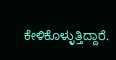ಕೇಳಿಕೊಳ್ಳುತ್ತಿದ್ದಾರೆ.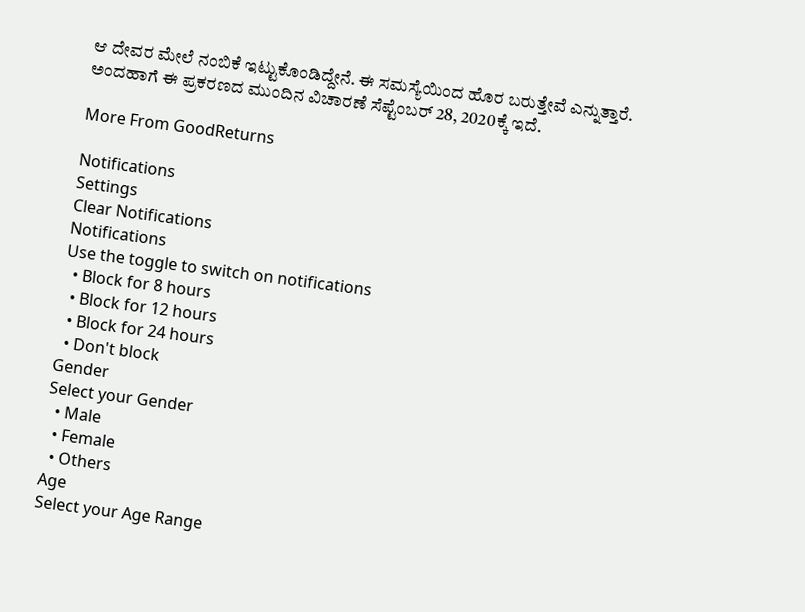ಆ ದೇವರ ಮೇಲೆ ನಂಬಿಕೆ ಇಟ್ಟುಕೊಂಡಿದ್ದೇನೆ. ಈ ಸಮಸ್ಯೆಯಿಂದ ಹೊರ ಬರುತ್ತೇವೆ ಎನ್ನುತ್ತಾರೆ. ಅಂದಹಾಗೆ ಈ ಪ್ರಕರಣದ ಮುಂದಿನ ವಿಚಾರಣೆ ಸೆಪ್ಟೆಂಬರ್ 28, 2020ಕ್ಕೆ ಇದೆ.

More From GoodReturns

Notifications
Settings
Clear Notifications
Notifications
Use the toggle to switch on notifications
  • Block for 8 hours
  • Block for 12 hours
  • Block for 24 hours
  • Don't block
Gender
Select your Gender
  • Male
  • Female
  • Others
Age
Select your Age Range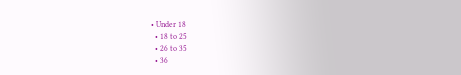• Under 18
  • 18 to 25
  • 26 to 35
  • 36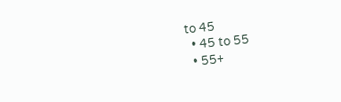to 45
  • 45 to 55
  • 55+